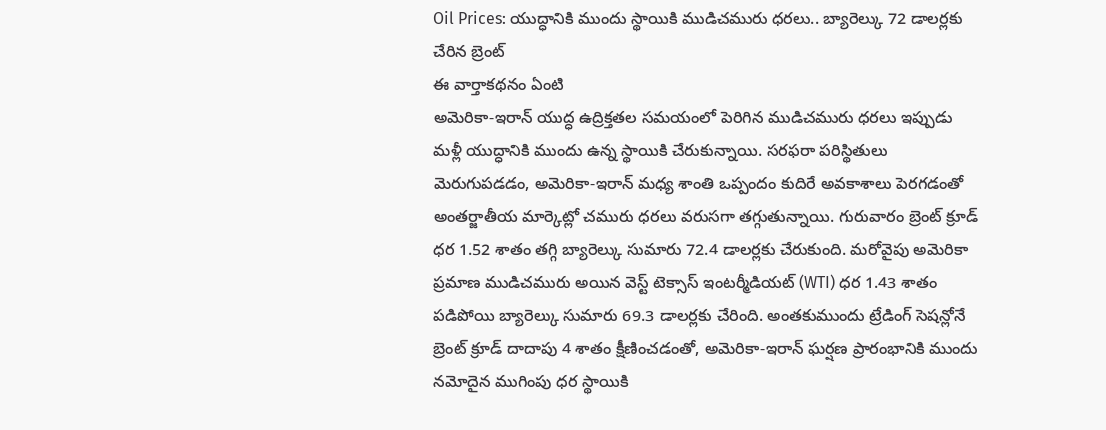Oil Prices: యుద్ధానికి ముందు స్థాయికి ముడిచమురు ధరలు.. బ్యారెల్కు 72 డాలర్లకు చేరిన బ్రెంట్
ఈ వార్తాకథనం ఏంటి
అమెరికా-ఇరాన్ యుద్ధ ఉద్రిక్తతల సమయంలో పెరిగిన ముడిచమురు ధరలు ఇప్పుడు మళ్లీ యుద్ధానికి ముందు ఉన్న స్థాయికి చేరుకున్నాయి. సరఫరా పరిస్థితులు మెరుగుపడడం, అమెరికా-ఇరాన్ మధ్య శాంతి ఒప్పందం కుదిరే అవకాశాలు పెరగడంతో అంతర్జాతీయ మార్కెట్లో చమురు ధరలు వరుసగా తగ్గుతున్నాయి. గురువారం బ్రెంట్ క్రూడ్ ధర 1.52 శాతం తగ్గి బ్యారెల్కు సుమారు 72.4 డాలర్లకు చేరుకుంది. మరోవైపు అమెరికా ప్రమాణ ముడిచమురు అయిన వెస్ట్ టెక్సాస్ ఇంటర్మీడియట్ (WTI) ధర 1.43 శాతం పడిపోయి బ్యారెల్కు సుమారు 69.3 డాలర్లకు చేరింది. అంతకుముందు ట్రేడింగ్ సెషన్లోనే బ్రెంట్ క్రూడ్ దాదాపు 4 శాతం క్షీణించడంతో, అమెరికా-ఇరాన్ ఘర్షణ ప్రారంభానికి ముందు నమోదైన ముగింపు ధర స్థాయికి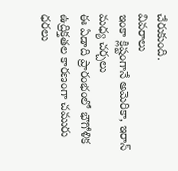చేరుకుంది.
వివరాలు
ఇంకా క్లిష్టంగానే అమెరికా, ఇరాన్ మధ్య చర్చలు
ఈ ఏడాది ప్రారంభంలో భౌగోళిక ఉద్రిక్తతల కారణంగా చమురు ధరలు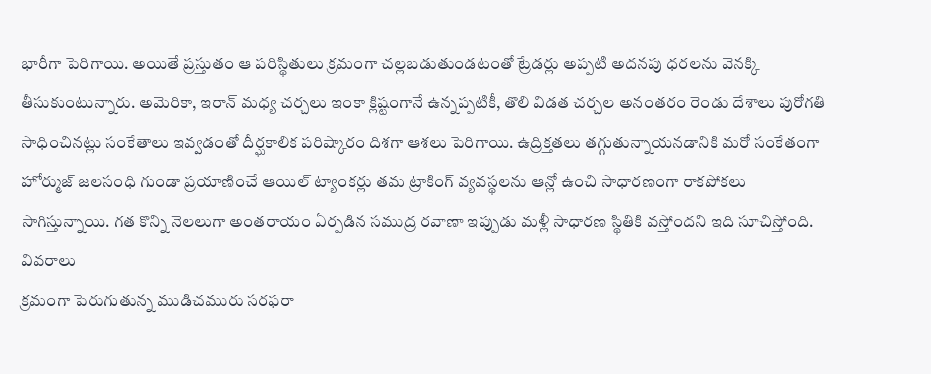భారీగా పెరిగాయి. అయితే ప్రస్తుతం ఆ పరిస్థితులు క్రమంగా చల్లబడుతుండటంతో ట్రేడర్లు అప్పటి అదనపు ధరలను వెనక్కి తీసుకుంటున్నారు. అమెరికా, ఇరాన్ మధ్య చర్చలు ఇంకా క్లిష్టంగానే ఉన్నప్పటికీ, తొలి విడత చర్చల అనంతరం రెండు దేశాలు పురోగతి సాధించినట్లు సంకేతాలు ఇవ్వడంతో దీర్ఘకాలిక పరిష్కారం దిశగా ఆశలు పెరిగాయి. ఉద్రిక్తతలు తగ్గుతున్నాయనడానికి మరో సంకేతంగా హోర్ముజ్ జలసంధి గుండా ప్రయాణించే ఆయిల్ ట్యాంకర్లు తమ ట్రాకింగ్ వ్యవస్థలను ఆన్లో ఉంచి సాధారణంగా రాకపోకలు సాగిస్తున్నాయి. గత కొన్ని నెలలుగా అంతరాయం ఏర్పడిన సముద్ర రవాణా ఇప్పుడు మళ్లీ సాధారణ స్థితికి వస్తోందని ఇది సూచిస్తోంది.
వివరాలు
క్రమంగా పెరుగుతున్న ముడిచమురు సరఫరా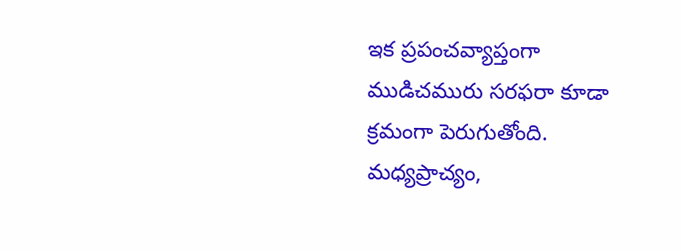ఇక ప్రపంచవ్యాప్తంగా ముడిచమురు సరఫరా కూడా క్రమంగా పెరుగుతోంది. మధ్యప్రాచ్యం,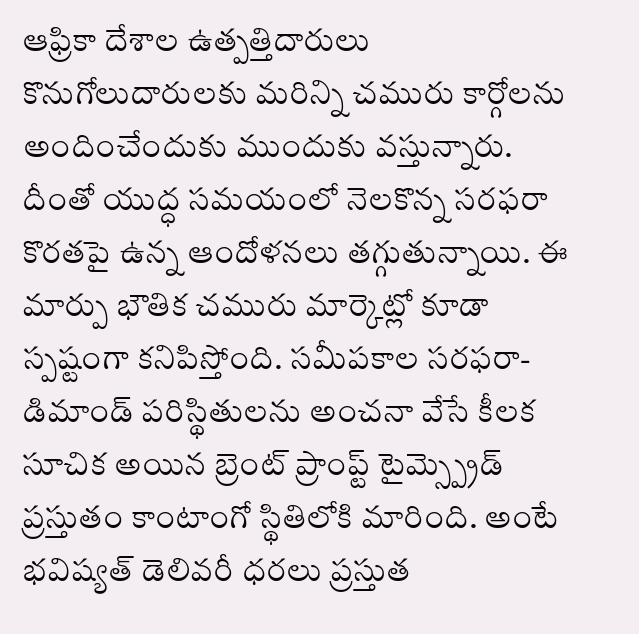ఆఫ్రికా దేశాల ఉత్పత్తిదారులు కొనుగోలుదారులకు మరిన్ని చమురు కార్గోలను అందించేందుకు ముందుకు వస్తున్నారు. దీంతో యుద్ధ సమయంలో నెలకొన్న సరఫరా కొరతపై ఉన్న ఆందోళనలు తగ్గుతున్నాయి. ఈ మార్పు భౌతిక చమురు మార్కెట్లో కూడా స్పష్టంగా కనిపిస్తోంది. సమీపకాల సరఫరా-డిమాండ్ పరిస్థితులను అంచనా వేసే కీలక సూచిక అయిన బ్రెంట్ ప్రాంప్ట్ టైమ్స్ప్రెడ్ ప్రస్తుతం కాంటాంగో స్థితిలోకి మారింది. అంటే భవిష్యత్ డెలివరీ ధరలు ప్రస్తుత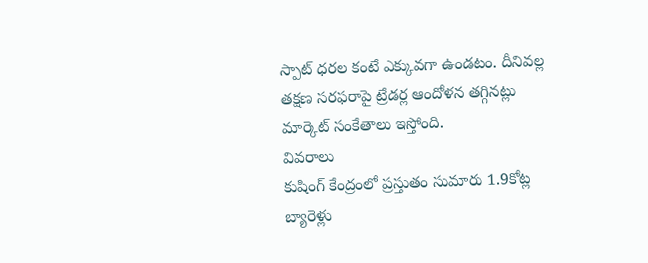స్పాట్ ధరల కంటే ఎక్కువగా ఉండటం. దీనివల్ల తక్షణ సరఫరాపై ట్రేడర్ల ఆందోళన తగ్గినట్లు మార్కెట్ సంకేతాలు ఇస్తోంది.
వివరాలు
కుషింగ్ కేంద్రంలో ప్రస్తుతం సుమారు 1.9కోట్ల బ్యారెళ్లు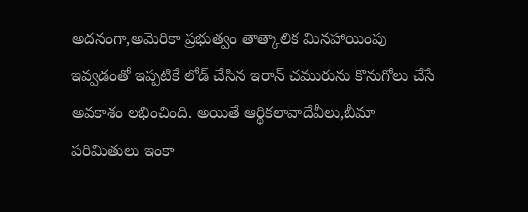అదనంగా,అమెరికా ప్రభుత్వం తాత్కాలిక మినహాయింపు ఇవ్వడంతో ఇప్పటికే లోడ్ చేసిన ఇరాన్ చమురును కొనుగోలు చేసే అవకాశం లభించింది. అయితే ఆర్థికలావాదేవీలు,బీమా పరిమితులు ఇంకా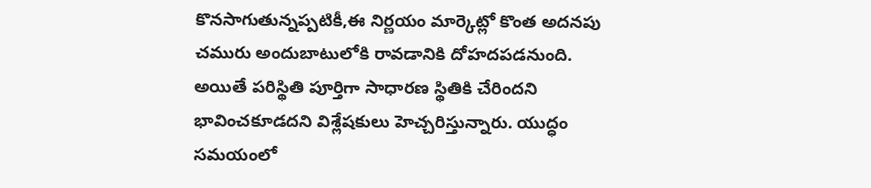కొనసాగుతున్నప్పటికీ,ఈ నిర్ణయం మార్కెట్లో కొంత అదనపు చమురు అందుబాటులోకి రావడానికి దోహదపడనుంది. అయితే పరిస్థితి పూర్తిగా సాధారణ స్థితికి చేరిందని భావించకూడదని విశ్లేషకులు హెచ్చరిస్తున్నారు. యుద్ధం సమయంలో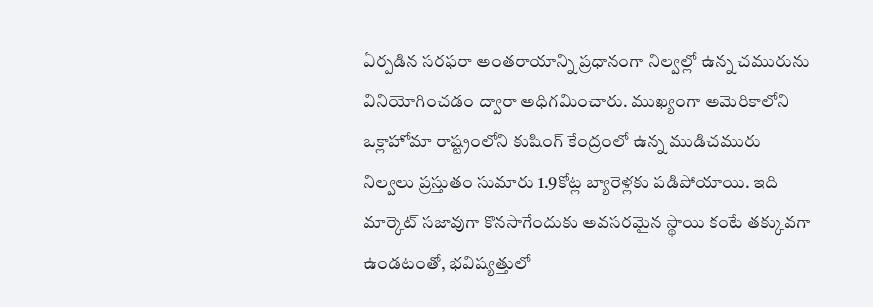ఏర్పడిన సరఫరా అంతరాయాన్ని ప్రధానంగా నిల్వల్లో ఉన్న చమురును వినియోగించడం ద్వారా అధిగమించారు. ముఖ్యంగా అమెరికాలోని ఒక్లాహోమా రాష్ట్రంలోని కుషింగ్ కేంద్రంలో ఉన్న ముడిచమురు నిల్వలు ప్రస్తుతం సుమారు 1.9కోట్ల బ్యారెళ్లకు పడిపోయాయి. ఇది మార్కెట్ సజావుగా కొనసాగేందుకు అవసరమైన స్థాయి కంటే తక్కువగా ఉండటంతో, భవిష్యత్తులో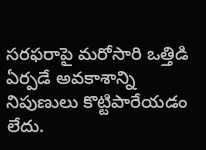సరఫరాపై మరోసారి ఒత్తిడి ఏర్పడే అవకాశాన్ని నిపుణులు కొట్టిపారేయడం లేదు.